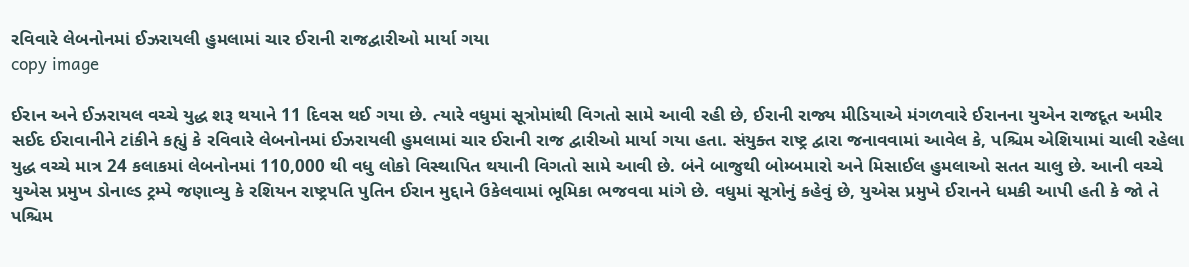રવિવારે લેબનોનમાં ઈઝરાયલી હુમલામાં ચાર ઈરાની રાજદ્વારીઓ માર્યા ગયા
copy image

ઈરાન અને ઈઝરાયલ વચ્ચે યુદ્ધ શરૂ થયાને 11 દિવસ થઈ ગયા છે. ત્યારે વધુમાં સૂત્રોમાંથી વિગતો સામે આવી રહી છે, ઈરાની રાજ્ય મીડિયાએ મંગળવારે ઈરાનના યુએન રાજદૂત અમીર સઈદ ઈરાવાનીને ટાંકીને કહ્યું કે રવિવારે લેબનોનમાં ઈઝરાયલી હુમલામાં ચાર ઈરાની રાજ દ્વારીઓ માર્યા ગયા હતા. સંયુક્ત રાષ્ટ્ર દ્વારા જનાવવામાં આવેલ કે, પશ્ચિમ એશિયામાં ચાલી રહેલા યુદ્ધ વચ્ચે માત્ર 24 કલાકમાં લેબનોનમાં 110,000 થી વધુ લોકો વિસ્થાપિત થયાની વિગતો સામે આવી છે. બંને બાજુથી બોમ્બમારો અને મિસાઈલ હુમલાઓ સતત ચાલુ છે. આની વચ્ચે યુએસ પ્રમુખ ડોનાલ્ડ ટ્રમ્પે જણાવ્યુ કે રશિયન રાષ્ટ્રપતિ પુતિન ઈરાન મુદ્દાને ઉકેલવામાં ભૂમિકા ભજવવા માંગે છે. વધુમાં સૂત્રોનું કહેવું છે, યુએસ પ્રમુખે ઈરાનને ધમકી આપી હતી કે જો તે પશ્ચિમ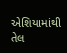એશિયામાંથી તેલ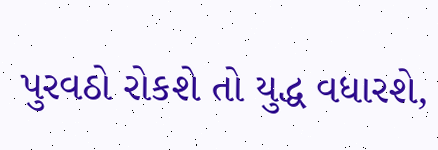પુરવઠો રોકશે તો યુદ્ધ વધારશે,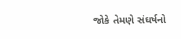જોકે તેમણે સંઘર્ષનો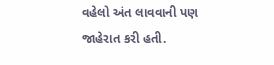વહેલો અંત લાવવાની પણ જાહેરાત કરી હતી.